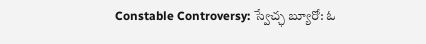Constable Controversy: స్వేచ్ఛ బ్యూరో: ఓ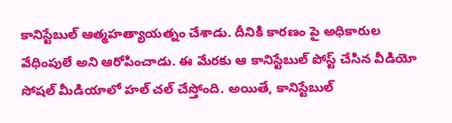కానిస్టేబుల్ ఆత్మహత్యాయత్నం చేశాడు. దీనికి కారణం పై అధికారుల వేధింపులే అని ఆరోపించాడు. ఈ మేరకు ఆ కానిస్టేబుల్ పోస్ట్ చేసిన వీడియో సోషల్ మీడియాలో హల్ చల్ చేస్తోంది. అయితే, కానిస్టేబుల్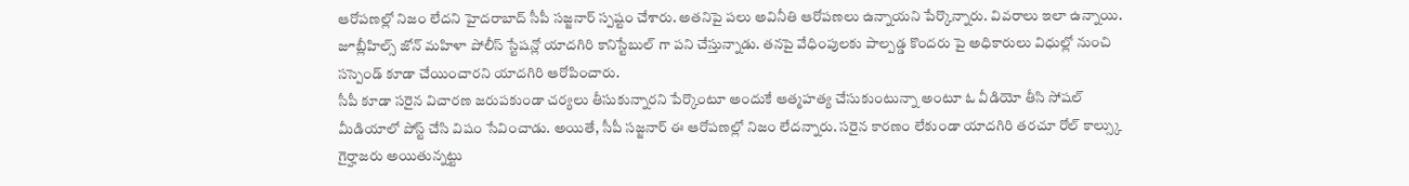ఆరోపణల్లో నిజం లేదని హైదరాబాద్ సీపీ సజ్జనార్ స్పష్టం చేశారు. అతనిపై పలు అవినీతి ఆరోపణలు ఉన్నాయని పేర్కొన్నారు. వివరాలు ఇలా ఉన్నాయి. జూబ్లీహిల్స్ జోన్ మహిళా పోలీస్ స్టేషన్లో యాదగిరి కానిస్టేబుల్ గా పని చేస్తున్నాడు. తనపై వేధింపులకు పాల్పడ్డ కొందరు పై అధికారులు విధుల్లో నుంచి సస్పెండ్ కూడా చేయించారని యాదగిరి ఆరోపించారు.
సీపీ కూడా సరైన విచారణ జరుపకుండా చర్యలు తీసుకున్నారని పేర్కొంటూ అందుకే ఆత్మహత్య చేసుకుంటున్నా అంటూ ఓ వీడియో తీసి సోషల్ మీడియాలో పోస్ట్ చేసి విషం సేవించాడు. అయితే, సీపీ సజ్జనార్ ఈ ఆరోపణల్లో నిజం లేదన్నారు. సరైన కారణం లేకుండా యాదగిరి తరచూ రోల్ కాల్స్కు గైర్హాజరు అయితున్నట్టు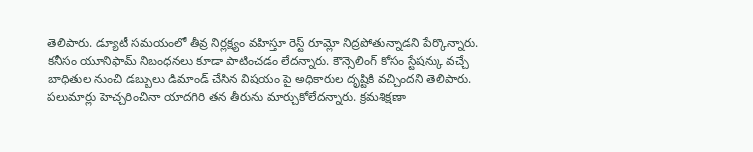తెలిపారు. డ్యూటీ సమయంలో తీవ్ర నిర్లక్ష్యం వహిస్తూ రెస్ట్ రూమ్లో నిద్రపోతున్నాడని పేర్కొన్నారు. కనీసం యూనిఫామ్ నిబంధనలు కూడా పాటించడం లేదన్నారు. కౌన్సెలింగ్ కోసం స్టేషన్కు వచ్చే బాధితుల నుంచి డబ్బులు డిమాండ్ చేసిన విషయం పై అధికారుల దృష్టికి వచ్చిందని తెలిపారు. పలుమార్లు హెచ్చరించినా యాదగిరి తన తీరును మార్చుకోలేదన్నారు. క్రమశిక్షణా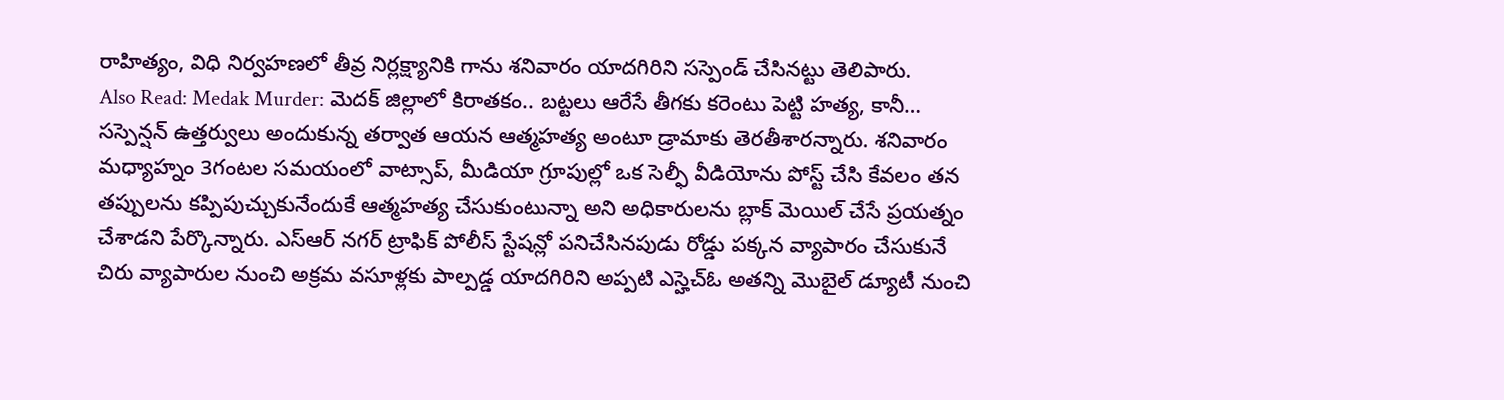రాహిత్యం, విధి నిర్వహణలో తీవ్ర నిర్లక్ష్యానికి గాను శనివారం యాదగిరిని సస్పెండ్ చేసినట్టు తెలిపారు.
Also Read: Medak Murder: మెదక్ జిల్లాలో కిరాతకం.. బట్టలు ఆరేసే తీగకు కరెంటు పెట్టి హత్య, కానీ…
సస్పెన్షన్ ఉత్తర్వులు అందుకున్న తర్వాత ఆయన ఆత్మహత్య అంటూ డ్రామాకు తెరతీశారన్నారు. శనివారం మధ్యాహ్నం 3గంటల సమయంలో వాట్సాప్, మీడియా గ్రూపుల్లో ఒక సెల్ఫీ వీడియోను పోస్ట్ చేసి కేవలం తన తప్పులను కప్పిపుచ్చుకునేందుకే ఆత్మహత్య చేసుకుంటున్నా అని అధికారులను బ్లాక్ మెయిల్ చేసే ప్రయత్నం చేశాడని పేర్కొన్నారు. ఎస్ఆర్ నగర్ ట్రాఫిక్ పోలీస్ స్టేషన్లో పనిచేసినపుడు రోడ్డు పక్కన వ్యాపారం చేసుకునే చిరు వ్యాపారుల నుంచి అక్రమ వసూళ్లకు పాల్పడ్డ యాదగిరిని అప్పటి ఎస్హెచ్ఓ అతన్ని మొబైల్ డ్యూటీ నుంచి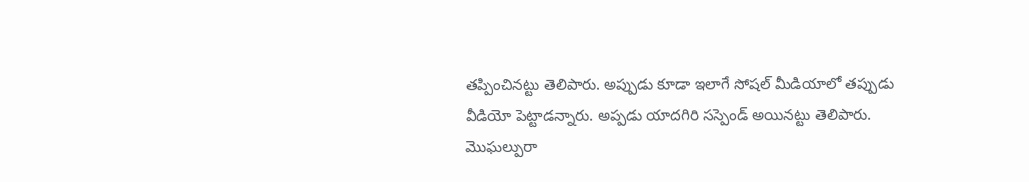తప్పించినట్టు తెలిపారు. అప్పుడు కూడా ఇలాగే సోషల్ మీడియాలో తప్పుడు వీడియో పెట్టాడన్నారు. అప్పడు యాదగిరి సస్పెండ్ అయినట్టు తెలిపారు.
మొఘల్పురా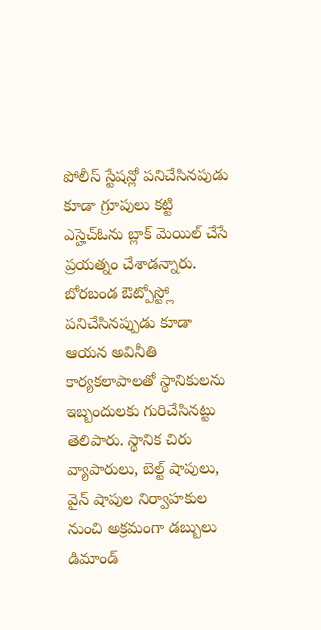పోలీస్ స్టేషన్లో పనిచేసినపుడు కూడా గ్రూపులు కట్టి ఎస్హెచ్ఓను బ్లాక్ మెయిల్ చేసే ప్రయత్నం చేశాడన్నారు. బోరబండ ఔట్పోస్ట్లో పనిచేసినప్పుడు కూడా ఆయన అవినీతి కార్యకలాపాలతో స్థానికులను ఇబ్బందులకు గురిచేసినట్టు తెలిపారు. స్థానిక చిరు వ్యాపారులు, బెల్ట్ షాపులు, వైన్ షాపుల నిర్వాహకుల నుంచి అక్రమంగా డబ్బులు డిమాండ్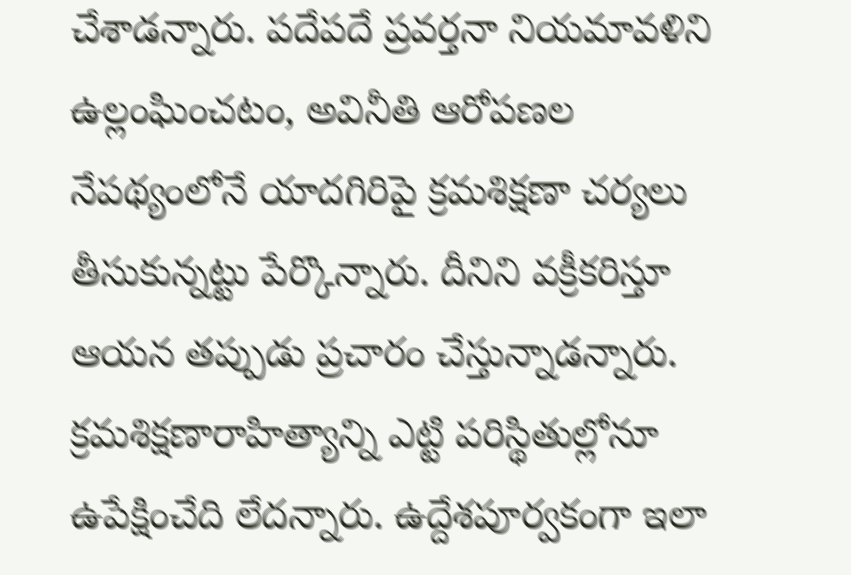చేశాడన్నారు. పదేపదే ప్రవర్తనా నియమావళిని ఉల్లంఘించటం, అవినీతి ఆరోపణల నేపథ్యంలోనే యాదగిరిపై క్రమశిక్షణా చర్యలు తీసుకున్నట్టు పేర్కొన్నారు. దీనిని వక్రీకరిస్తూ ఆయన తప్పుడు ప్రచారం చేస్తున్నాడన్నారు. క్రమశిక్షణారాహిత్యాన్ని ఎట్టి పరిస్థితుల్లోనూ ఉపేక్షించేది లేదన్నారు. ఉద్దేశపూర్వకంగా ఇలా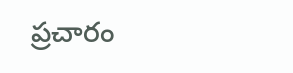ప్రచారం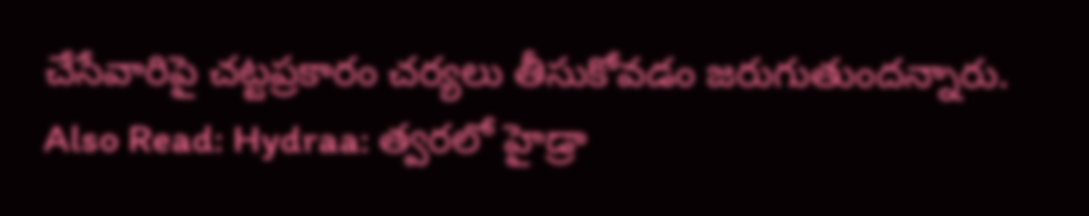చేసేవారిపై చట్టప్రకారం చర్యలు తీసుకోవడం జరుగుతుందన్నారు.
Also Read: Hydraa: త్వరలో హైడ్రా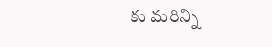కు మరిన్ని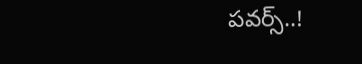పవర్స్..!